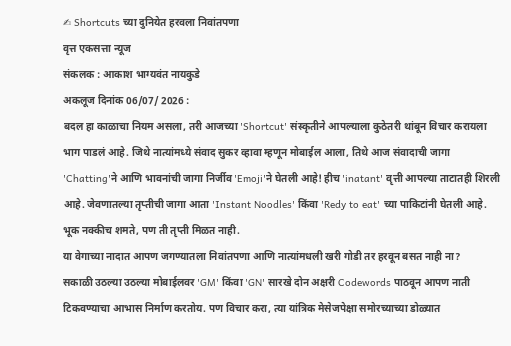✍ Shortcuts च्या दुनियेत हरवला निवांतपणा
वृत्त एकसत्ता न्यूज
संकलक : आकाश भाग्यवंत नायकुडे
अकलूज दिनांक 06/07/ 2026 :
बदल हा काळाचा नियम असला, तरी आजच्या 'Shortcut' संस्कृतीने आपल्याला कुठेतरी थांबून विचार करायला भाग पाडलं आहे. जिथे नात्यांमध्ये संवाद सुकर व्हावा म्हणून मोबाईल आला, तिथे आज संवादाची जागा 'Chatting'ने आणि भावनांची जागा निर्जीव 'Emoji'ने घेतली आहे! हीच 'inatant' वृत्ती आपल्या ताटातही शिरली आहे. जेवणातल्या तृप्तीची जागा आता 'Instant Noodles' किंवा 'Redy to eat' च्या पाकिटांनी घेतली आहे. भूक नक्कीच शमते, पण ती तृप्ती मिळत नाही.
या वेगाच्या नादात आपण जगण्यातला निवांतपणा आणि नात्यांमधली खरी गोडी तर हरवून बसत नाही ना?
सकाळी उठल्या उठल्या मोबाईलवर 'GM' किंवा 'GN' सारखे दोन अक्षरी Codewords पाठवून आपण नाती टिकवण्याचा आभास निर्माण करतोय. पण विचार करा, त्या यांत्रिक मेसेजपेक्षा समोरच्याच्या डोळ्यात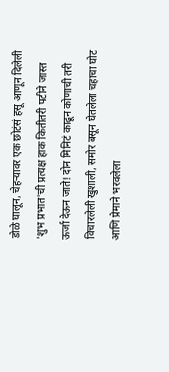डोळे घालून, चेहऱ्यावर एक छोटंसं हसू आणून दिलेली 'शुभ प्रभात'ची प्रत्यक्ष हाक कितीतरी पटीने जास्त ऊर्जा देऊन जाते! दोन मिनिटं काढून कोणाची तरी विचारलेली खुशाली, समोर बसून घेतलेला चहाचा घोट आणि प्रेमाने भरवलेला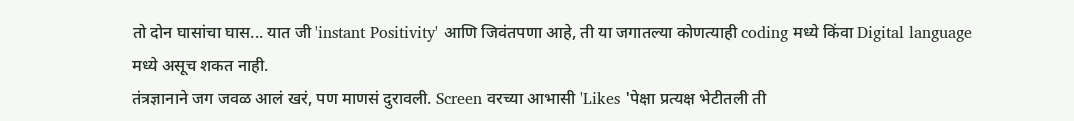तो दोन घासांचा घास... यात जी 'instant Positivity' आणि जिवंतपणा आहे, ती या जगातल्या कोणत्याही coding मध्ये किंवा Digital language मध्ये असूच शकत नाही.
तंत्रज्ञानाने जग जवळ आलं खरं, पण माणसं दुरावली. Screen वरच्या आभासी 'Likes 'पेक्षा प्रत्यक्ष भेटीतली ती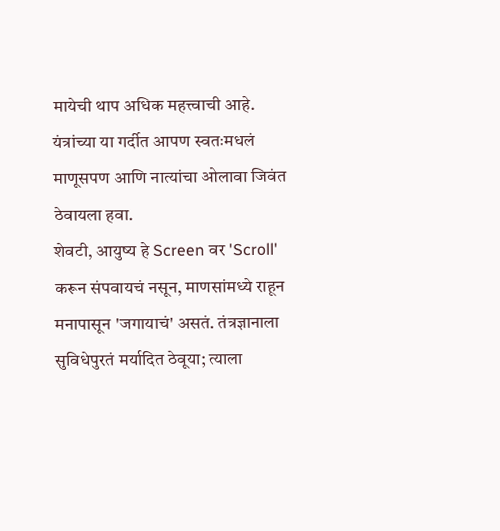मायेची थाप अधिक महत्त्वाची आहे. यंत्रांच्या या गर्दीत आपण स्वतःमधलं माणूसपण आणि नात्यांचा ओलावा जिवंत ठेवायला हवा.
शेवटी, आयुष्य हे Screen वर 'Scroll' करून संपवायचं नसून, माणसांमध्ये राहून मनापासून 'जगायाचं' असतं. तंत्रज्ञानाला सुविधेपुरतं मर्यादित ठेवूया; त्याला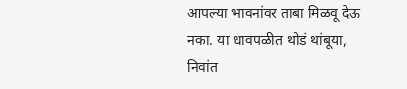आपल्या भावनांवर ताबा मिळवू देऊ नका. या धावपळीत थोडं थांबूया, निवांत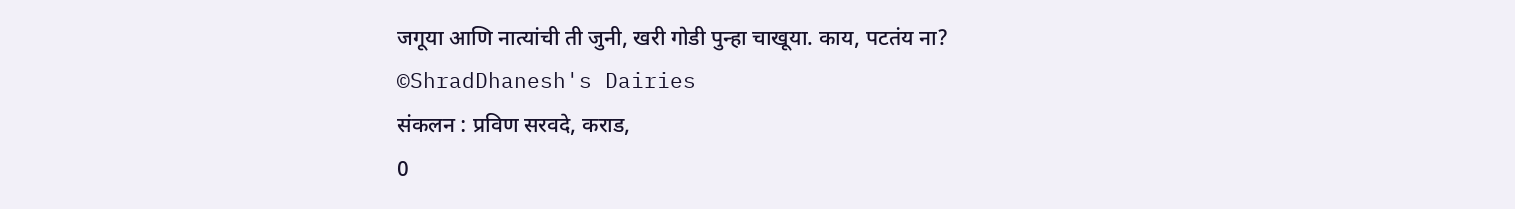जगूया आणि नात्यांची ती जुनी, खरी गोडी पुन्हा चाखूया. काय, पटतंय ना?
©ShradDhanesh's Dairies
संकलन : प्रविण सरवदे, कराड,
0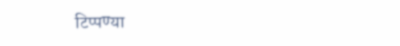टिप्पण्या